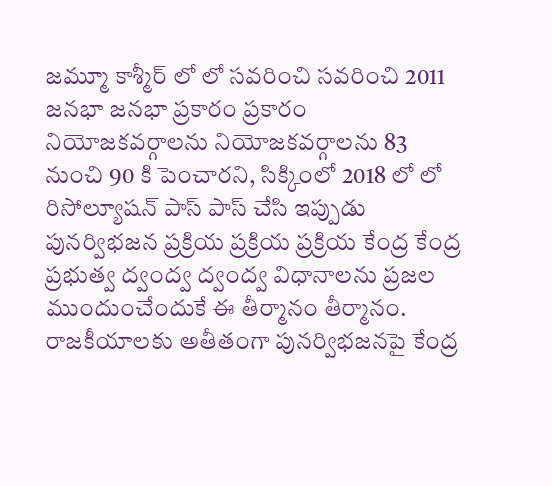జమ్మూ కాశ్మీర్ లో లో సవరించి సవరించి 2011 జనభా జనభా ప్రకారం ప్రకారం నియోజకవర్గాలను నియోజకవర్గాలను 83 నుంచి 90 కి పెంచారని, సిక్కింలో 2018 లో లో రిసోల్యూషన్ పాస్ పాస్ చేసి ఇప్పుడు పునర్విభజన ప్రక్రియ ప్రక్రియ ప్రక్రియ కేంద్ర కేంద్ర ప్రభుత్వ ద్వంద్వ ద్వంద్వ విధానాలను ప్రజల ముందుంచేందుకే ఈ తీర్మానం తీర్మానం. రాజకీయాలకు అతీతంగా పునర్విభజనపై కేంద్ర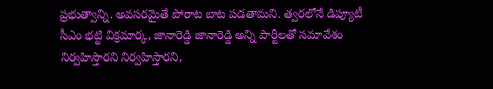ప్రభుత్వాన్ని. అవసరమైతే పోరాట బాట పడతామని. త్వరలోనే డిప్యూటీ సీఎం భట్టి విక్రమార్క, జానారెడ్డి జానారెడ్డి అన్ని పార్టీలతో సమావేశం నిర్వహిస్తారని నిర్వహిస్తారని,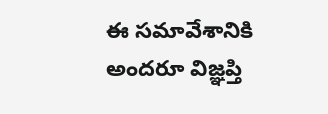ఈ సమావేశానికి అందరూ విజ్ఞప్తి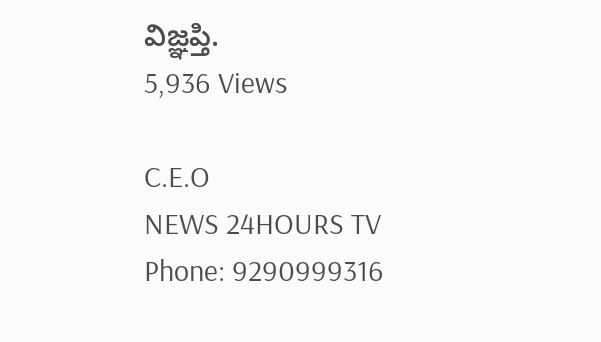విజ్ఞప్తి.
5,936 Views

C.E.O
NEWS 24HOURS TV
Phone: 9290999316